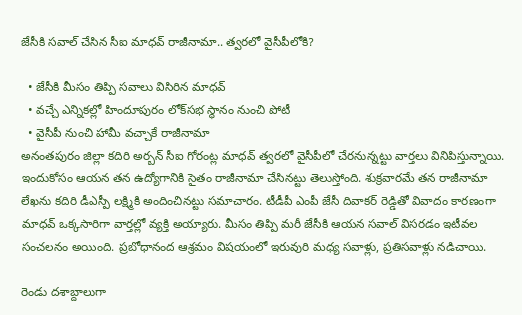జేసీకి సవాల్ చేసిన సీఐ మాధవ్ రాజీనామా.. త్వరలో వైసీపీలోకి?

  • జేసీకి మీసం తిప్పి సవాలు విసిరిన మాధవ్
  • వచ్చే ఎన్నికల్లో హిందూపురం లోక్‌సభ స్థానం నుంచి పోటీ
  • వైసీపీ నుంచి హామీ వచ్చాకే రాజీనామా
అనంతపురం జిల్లా కదిరి అర్బన్ సీఐ గోరంట్ల మాధవ్ త్వరలో వైసీపీలో చేరనున్నట్టు వార్తలు వినిపిస్తున్నాయి. ఇందుకోసం ఆయన తన ఉద్యోగానికి సైతం రాజీనామా చేసినట్టు తెలుస్తోంది. శుక్రవారమే తన రాజీనామా లేఖను కదిరి డీఎస్పీ లక్ష్మికి అందించినట్టు సమాచారం. టీడీపీ ఎంపీ జేసీ దివాకర్ రెడ్డితో వివాదం కారణంగా మాధవ్ ఒక్కసారిగా వార్తల్లో వ్యక్తి అయ్యారు. మీసం తిప్పి మరీ జేసీకి ఆయన సవాల్ విసరడం ఇటీవల సంచలనం అయింది. ప్రబోధానంద ఆశ్రమం విషయంలో ఇరువురి మధ్య సవాళ్లు, ప్రతిసవాళ్లు నడిచాయి.

రెండు దశాబ్దాలుగా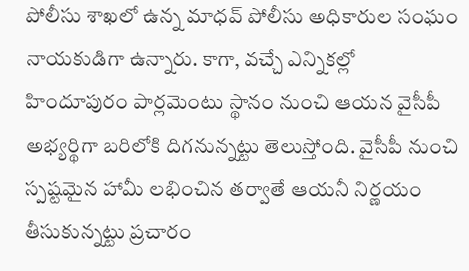పోలీసు శాఖలో ఉన్న మాధవ్ పోలీసు అధికారుల సంఘం నాయకుడిగా ఉన్నారు. కాగా, వచ్చే ఎన్నికల్లో హిందూపురం పార్లమెంటు స్థానం నుంచి ఆయన వైసీపీ అభ్యర్థిగా బరిలోకి దిగనున్నట్టు తెలుస్తోంది. వైసీపీ నుంచి స్పష్టమైన హామీ లభించిన తర్వాతే ఆయనీ నిర్ణయం తీసుకున్నట్టు ప్రచారం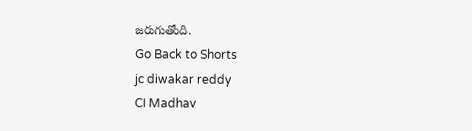జరుగుతోంది.
Go Back to Shorts
jc diwakar reddy
CI Madhav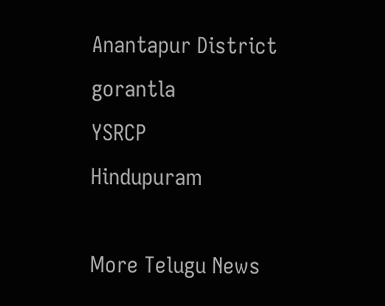Anantapur District
gorantla
YSRCP
Hindupuram

More Telugu News